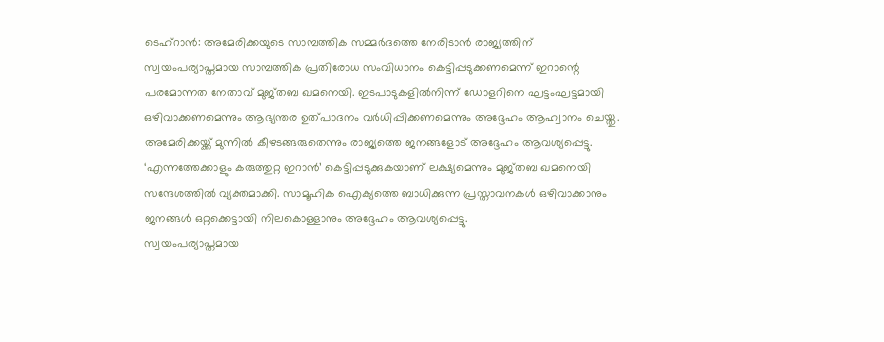ടെഹ്റാൻ: അമേരിക്കയുടെ സാമ്പത്തിക സമ്മർദത്തെ നേരിടാൻ രാജ്യത്തിന് സ്വയംപര്യാപ്തമായ സാമ്പത്തിക പ്രതിരോധ സംവിധാനം കെട്ടിപ്പടുക്കണമെന്ന് ഇറാന്റെ പരമോന്നത നേതാവ് മുജ്തബ ഖമനെയി. ഇടപാടുകളിൽനിന്ന് ഡോളറിനെ ഘട്ടംഘട്ടമായി ഒഴിവാക്കണമെന്നും ആഭ്യന്തര ഉത്പാദനം വർധിപ്പിക്കണമെന്നും അദ്ദേഹം ആഹ്വാനം ചെയ്തു. അമേരിക്കയ്ക്ക് മുന്നിൽ കീഴടങ്ങരുതെന്നും രാജ്യത്തെ ജനങ്ങളോട് അദ്ദേഹം ആവശ്യപ്പെട്ടു.
‘എന്നത്തേക്കാളും കരുത്തുറ്റ ഇറാൻ’ കെട്ടിപ്പടുക്കുകയാണ് ലക്ഷ്യമെന്നും മുജ്തബ ഖമനെയി സന്ദേശത്തിൽ വ്യക്തമാക്കി. സാമൂഹിക ഐക്യത്തെ ബാധിക്കുന്ന പ്രസ്താവനകൾ ഒഴിവാക്കാനും ജനങ്ങൾ ഒറ്റക്കെട്ടായി നിലകൊള്ളാനും അദ്ദേഹം ആവശ്യപ്പെട്ടു.
സ്വയംപര്യാപ്തമായ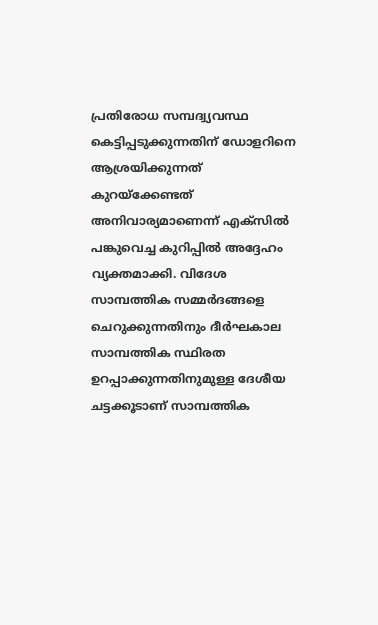പ്രതിരോധ സമ്പദ്വ്യവസ്ഥ കെട്ടിപ്പടുക്കുന്നതിന് ഡോളറിനെ ആശ്രയിക്കുന്നത് കുറയ്ക്കേണ്ടത് അനിവാര്യമാണെന്ന് എക്സിൽ പങ്കുവെച്ച കുറിപ്പിൽ അദ്ദേഹം വ്യക്തമാക്കി. വിദേശ സാമ്പത്തിക സമ്മർദങ്ങളെ ചെറുക്കുന്നതിനും ദീർഘകാല സാമ്പത്തിക സ്ഥിരത ഉറപ്പാക്കുന്നതിനുമുള്ള ദേശീയ ചട്ടക്കൂടാണ് സാമ്പത്തിക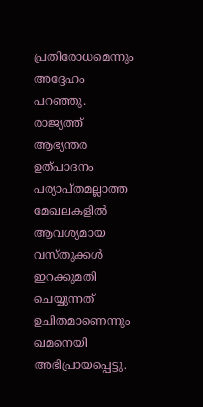പ്രതിരോധമെന്നും അദ്ദേഹം പറഞ്ഞു.
രാജ്യത്ത് ആഭ്യന്തര ഉത്പാദനം പര്യാപ്തമല്ലാത്ത മേഖലകളിൽ ആവശ്യമായ വസ്തുക്കൾ ഇറക്കുമതി ചെയ്യുന്നത് ഉചിതമാണെന്നും ഖമനെയി അഭിപ്രായപ്പെട്ടു.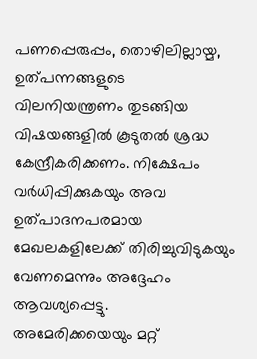പണപ്പെരുപ്പം, തൊഴിലില്ലായ്മ, ഉത്പന്നങ്ങളുടെ വിലനിയന്ത്രണം തുടങ്ങിയ വിഷയങ്ങളിൽ കൂടുതൽ ശ്രദ്ധ കേന്ദ്രീകരിക്കണം. നിക്ഷേപം വർധിപ്പിക്കുകയും അവ ഉത്പാദനപരമായ മേഖലകളിലേക്ക് തിരിച്ചുവിടുകയും വേണമെന്നും അദ്ദേഹം ആവശ്യപ്പെട്ടു.
അമേരിക്കയെയും മറ്റ്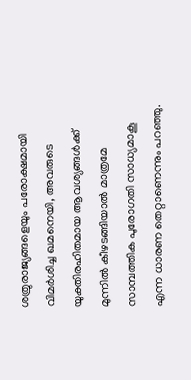ശത്രുരാജ്യങ്ങളെയും പരോക്ഷമായി വിമർശിച്ച ഖമനെയി, അവരുടെ യുക്തിരഹിതമായ ആവശ്യങ്ങൾക്ക് മുന്നിൽ കീഴടങ്ങിയാൽ മാത്രമേ സാമ്പത്തിക പുരോഗതി സാധ്യമാകൂ എന്ന ധാരണ തെറ്റാണെന്നും പറഞ്ഞു.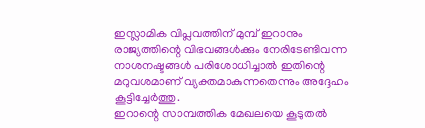ഇസ്ലാമിക വിപ്ലവത്തിന് മുമ്പ് ഇറാനും രാജ്യത്തിന്റെ വിഭവങ്ങൾക്കും നേരിടേണ്ടിവന്ന നാശനഷ്ടങ്ങൾ പരിശോധിച്ചാൽ ഇതിന്റെ മറുവശമാണ് വ്യക്തമാകുന്നതെന്നും അദ്ദേഹം കൂട്ടിച്ചേർത്തു.
ഇറാന്റെ സാമ്പത്തിക മേഖലയെ കൂടുതൽ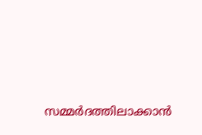സമ്മർദത്തിലാക്കാൻ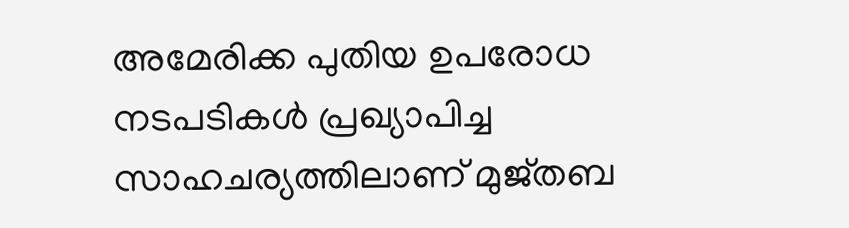അമേരിക്ക പുതിയ ഉപരോധ നടപടികൾ പ്രഖ്യാപിച്ച സാഹചര്യത്തിലാണ് മുജ്തബ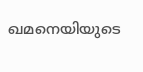ഖമനെയിയുടെ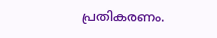പ്രതികരണം.